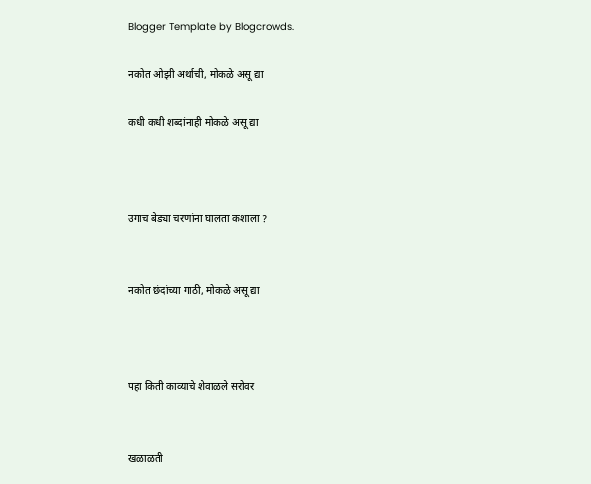Blogger Template by Blogcrowds.

नकोत ओझी अर्थाची, मोकळे असू द्या

कधी कधी शब्दांनाही मोकळे असू द्या



उगाच बेड्या चरणांना घालता कशाला ?


नकोत छंदांच्या गाठी, मोकळे असू द्या



पहा किती काव्याचे शेवाळले सरोवर


खळाळती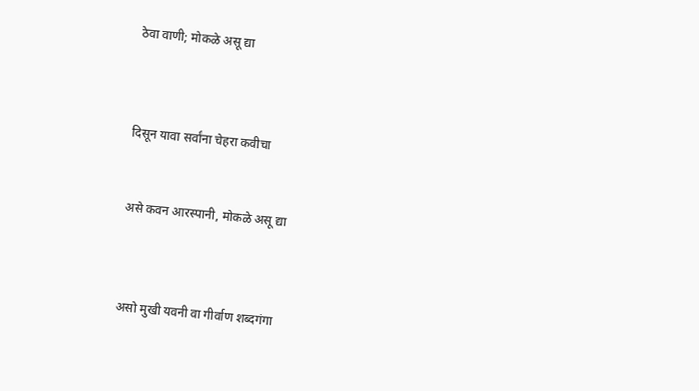ठेवा वाणी; मोकळे असू द्या



दिसून यावा सर्वांना चेहरा कवीचा


असे कवन आरस्पानी, मोकळे असू द्या



असो मुखी यवनी वा गीर्वाण शब्दगंगा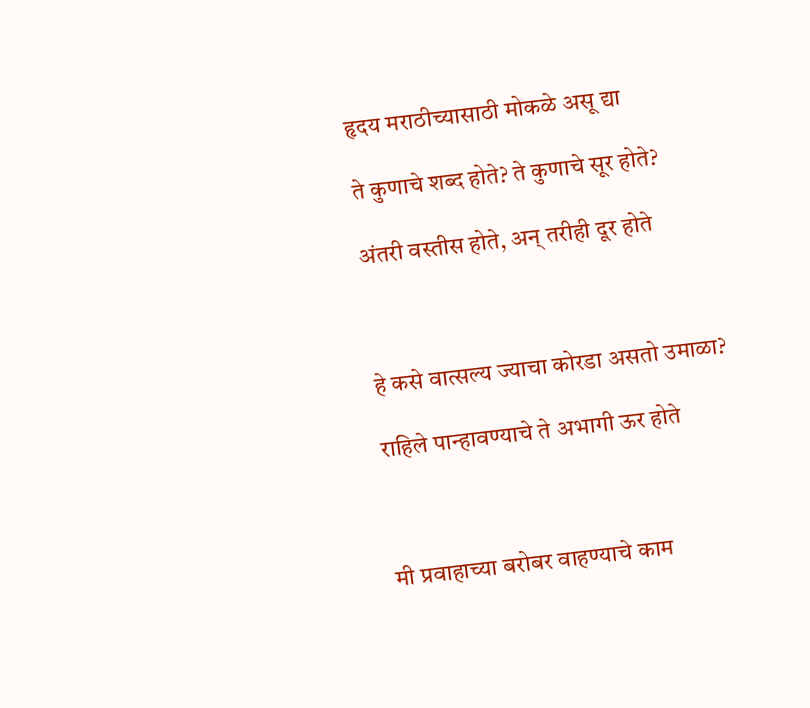हृदय मराठीच्यासाठी मोकळे असू द्या

ते कुणाचे शब्द होते? ते कुणाचे सूर होते?

अंतरी वस्तीस होते, अन्‌ तरीही दूर होते



हे कसे वात्सल्य ज्याचा कोरडा असतो उमाळा?

राहिले पान्हावण्याचे ते अभागी ऊर होते



मी प्रवाहाच्या बरोबर वाहण्याचे काम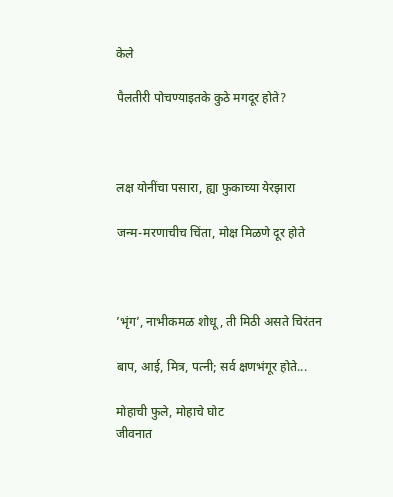केले

पैलतीरी पोचण्याइतके कुठे मगदूर होते?



लक्ष योनींचा पसारा, ह्या फुकाच्या येरझारा

जन्म-मरणाचीच चिंता, मोक्ष मिळणे दूर होते



’भृंग’, नाभीकमळ शोधू , ती मिठी असते चिरंतन

बाप, आई, मित्र, पत्नी; सर्व क्षणभंगूर होते...

मोहाची फुले, मोहाचे घोट
जीवनात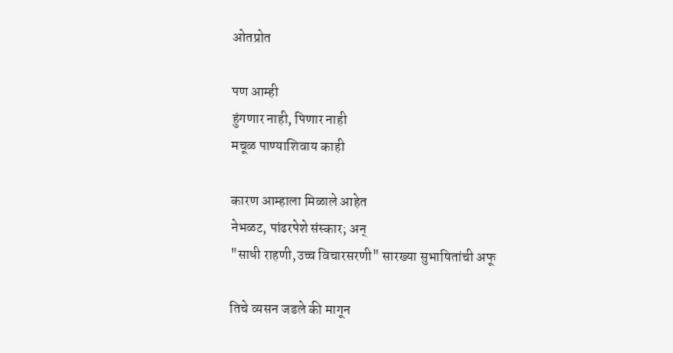ओतप्रोत

पण आम्ही
हुंगणार नाही, पिणार नाही
मचूळ पाण्याशिवाय काही

कारण आम्हाला मिळाले आहेत
नेभळट, पांढरपेशे संस्कार; अन्
"साधी राहणी,उच्च विचारसरणी" सारख्या सुभाषितांची अफू

तिचे व्यसन जडले की मागून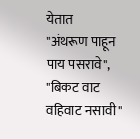येतात
"अंथरूण पाहून पाय पसरावे",
"बिकट वाट वहिवाट नसावी"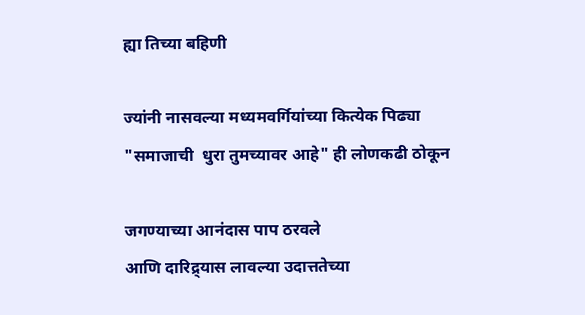ह्या तिच्या बहिणी

ज्यांनी नासवल्या मध्यमवर्गियांच्या कित्येक पिढ्या
"समाजाची  धुरा तुमच्यावर आहे" ही लोणकढी ठोकून

जगण्याच्या आनंदास पाप ठरवले
आणि दारिद्र्यास लावल्या उदात्ततेच्या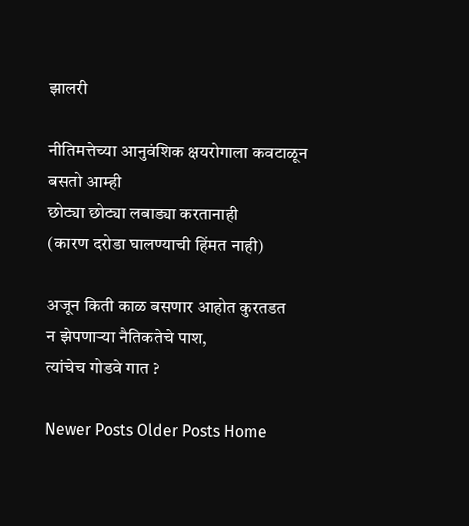झालरी

नीतिमत्तेच्या आनुवंशिक क्षयरोगाला कवटाळून बसतो आम्ही
छोट्या छोट्या लबाड्या करतानाही
(कारण दरोडा घालण्याची हिंमत नाही)

अजून किती काळ बसणार आहोत कुरतडत
न झेपणार्‍या नैतिकतेचे पाश,
त्यांचेच गोडवे गात ?

Newer Posts Older Posts Home